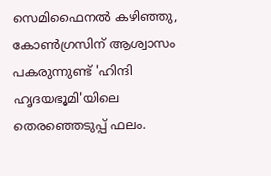സെമിഫൈനല്‍ കഴിഞ്ഞു, കോണ്‍ഗ്രസിന് ആശ്വാസം പകരുന്നുണ്ട് 'ഹിന്ദി ഹൃദയഭൂമി'യിലെ തെരഞ്ഞെടുപ്പ് ഫലം.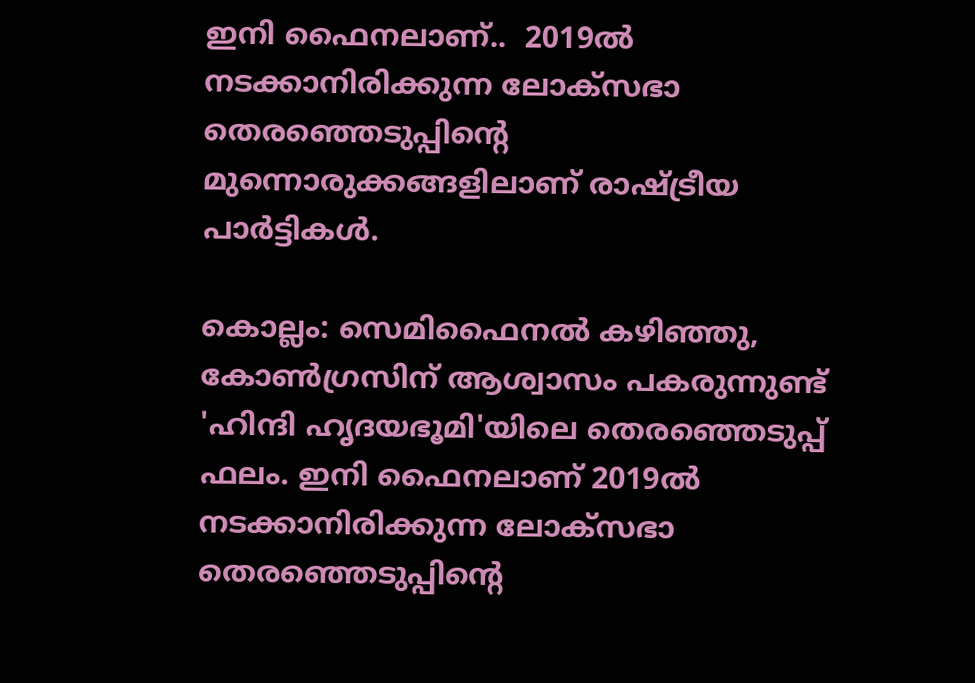ഇനി ഫൈനലാണ്..  2019ല്‍ നടക്കാനിരിക്കുന്ന ലോക്സഭാ തെരഞ്ഞെടുപ്പിന്‍റെ മുന്നൊരുക്കങ്ങളിലാണ് രാഷ്ട്രീയ പാര്‍ട്ടികള്‍.

കൊല്ലം: സെമിഫൈനല്‍ കഴിഞ്ഞു, കോണ്‍ഗ്രസിന് ആശ്വാസം പകരുന്നുണ്ട് 'ഹിന്ദി ഹൃദയഭൂമി'യിലെ തെരഞ്ഞെടുപ്പ് ഫലം. ഇനി ഫൈനലാണ് 2019ല്‍ നടക്കാനിരിക്കുന്ന ലോക്സഭാ തെരഞ്ഞെടുപ്പിന്‍റെ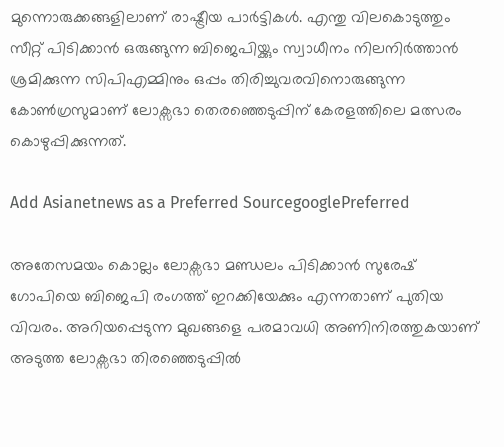മുന്നൊരുക്കങ്ങളിലാണ് രാഷ്ട്രീയ പാര്‍ട്ടികള്‍. എന്തു വിലകൊടുത്തും സീറ്റ് പിടിക്കാന്‍ ഒരുങ്ങുന്ന ബിജെപിയ്ക്കും സ്വാധീനം നിലനിര്‍ത്താന്‍ ശ്രമിക്കുന്ന സിപിഎമ്മിനും ഒപ്പം തിരിച്ചുവരവിനൊരുങ്ങുന്ന കോണ്‍ഗ്രസുമാണ് ലോക്സഭാ തെരഞ്ഞെടുപ്പിന് കേരളത്തിലെ മത്സരം കൊഴുപ്പിക്കുന്നത്.

Add Asianetnews as a Preferred SourcegooglePreferred

അതേസമയം കൊല്ലം ലോക്സഭാ മണ്ഡലം പിടിക്കാൻ സുരേഷ് ഗോപിയെ ബിജെപി രംഗത്ത് ഇറക്കിയേക്കും എന്നതാണ് പുതിയ വിവരം. അറിയപ്പെടുന്ന മുഖങ്ങളെ പരമാവധി അണിനിരത്തുകയാണ് അടുത്ത ലോക്സഭാ തിരഞ്ഞെടുപ്പിൽ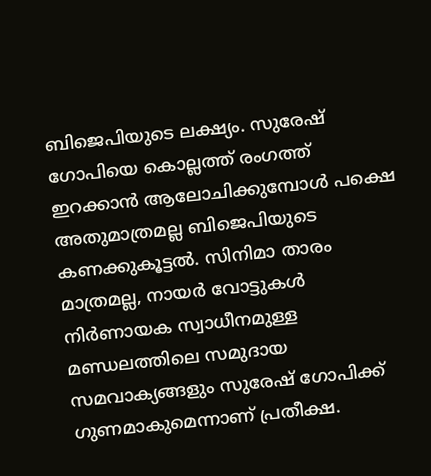ബിജെപിയുടെ ലക്ഷ്യം. സുരേഷ് ഗോപിയെ കൊല്ലത്ത് രംഗത്ത് ഇറക്കാൻ ആലോചിക്കുമ്പോൾ പക്ഷെ അതുമാത്രമല്ല ബിജെപിയുടെ കണക്കുകൂട്ടൽ. സിനിമാ താരം മാത്രമല്ല, നായർ വോട്ടുകൾ നിർണായക സ്വാധീനമുള്ള മണ്ഡലത്തിലെ സമുദായ സമവാക്യങ്ങളും സുരേഷ് ഗോപിക്ക് ഗുണമാകുമെന്നാണ് പ്രതീക്ഷ.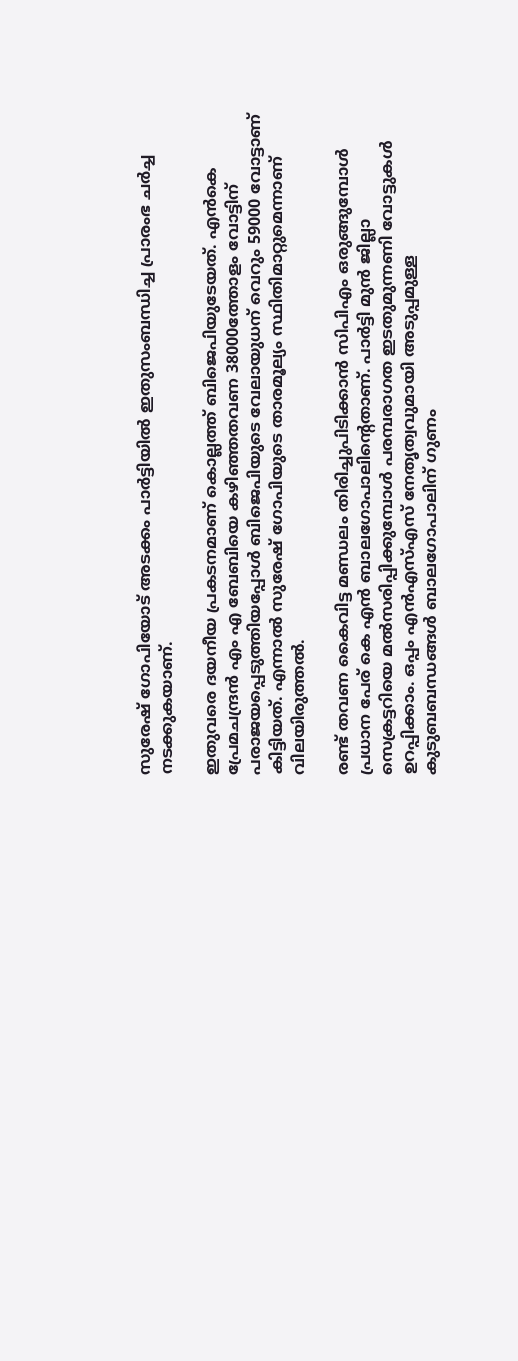സുരേഷ് ഗോപിയോട് അടക്കം പാർട്ടിയിൽ ഇതുസംബന്ധിച്ച പ്രാരംഭ ചർച്ച നടക്കുകയാണ്.

ഇതുവരെ ദയനീയ പ്രകടനമാണ് കൊല്ലത്ത് ബിജെപിയുടേയത്. എൻകെ പ്രേമചന്ദ്രൻ എം എ ബേബിയെ കഴിഞ്ഞതവണ 38000ത്തോളം വോട്ടിന് പരാജയപ്പെടുത്തിയപ്പോൾ ബിജെപിയുടെ വേലായുധന് വെറും 59000 വോട്ടാണ് കിട്ടിയത്. എന്നാല്‍ സുരേഷ് ഗോപിയുടെ താരമൂല്യം സ്ഥിതിമാറ്റുമെന്നാണ് വിലയിരുത്തൽ.

രണ്ട് തവണ കൈവിട്ട മണ്ഡലം തിരിച്ചുപിടിക്കാൻ സിപിഎം ഒരുങ്ങുമ്പോൾ പ്രധാന പേര് കെ എൻ ബാലഗോപാലിന്‍റെതാണ്. പാർട്ടി മുൻ ജില്ലാ സെക്രട്ടറിയെ മൽസരിപ്പിക്കുമ്പോൾ പരമ്പരാഗത ഇടതുമുന്നണി വോട്ടുകൾ ഉറപ്പിക്കാം. ഒപ്പം എൻഎസ്എസ് നേതൃത്വവുമായി അടുപ്പമുള്ള കുടുബബന്ധങ്ങൾ ബാലഗോപാലിന് ഗുണം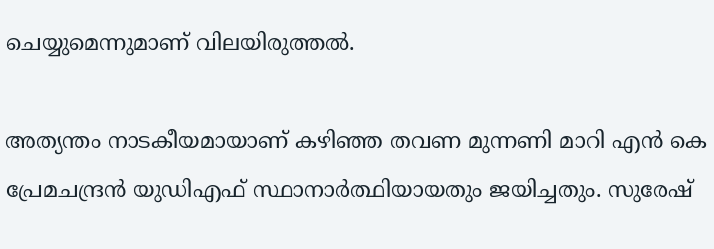ചെയ്യുമെന്നുമാണ് വിലയിരുത്തൽ.

അത്യന്തം നാടകീയമായാണ് കഴിഞ്ഞ തവണ മുന്നണി മാറി എൻ കെ പ്രേമചന്ദ്രൻ യുഡിഎഫ് സ്ഥാനാർത്ഥിയായതും ജയിച്ചതും. സുരേഷ്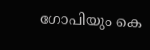ഗോപിയും കെ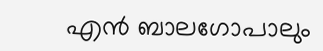എൻ ബാലഗോപാലും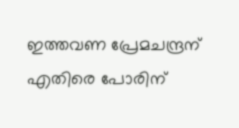ഇത്തവണ പ്രേമചന്ദ്രന് എതിരെ പോരിന്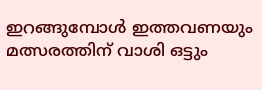ഇറങ്ങുമ്പോൾ ഇത്തവണയും മത്സരത്തിന് വാശി ഒട്ടും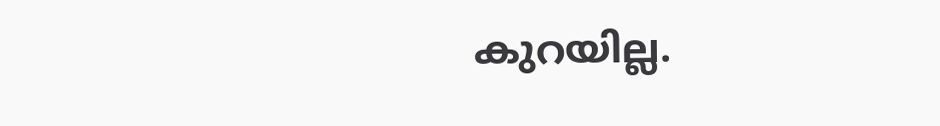കുറയില്ല.